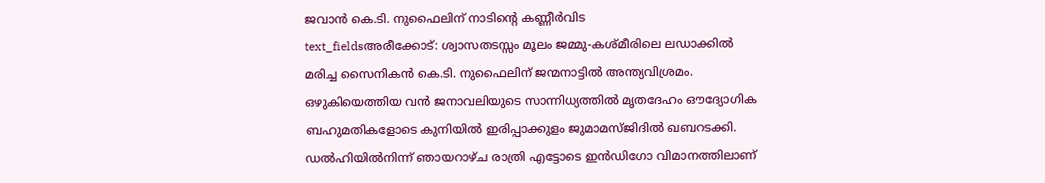ജവാൻ കെ.ടി. നുഫൈലിന് നാടിന്റെ കണ്ണീർവിട
text_fieldsഅരീക്കോട്: ശ്വാസതടസ്സം മൂലം ജമ്മു-കശ്മീരിലെ ലഡാക്കിൽ മരിച്ച സൈനികൻ കെ.ടി. നുഫൈലിന് ജന്മനാട്ടിൽ അന്ത്യവിശ്രമം. ഒഴുകിയെത്തിയ വൻ ജനാവലിയുടെ സാന്നിധ്യത്തിൽ മൃതദേഹം ഔദ്യോഗിക ബഹുമതികളോടെ കുനിയിൽ ഇരിപ്പാക്കുളം ജുമാമസ്ജിദിൽ ഖബറടക്കി. ഡൽഹിയിൽനിന്ന് ഞായറാഴ്ച രാത്രി എട്ടോടെ ഇൻഡിഗോ വിമാനത്തിലാണ്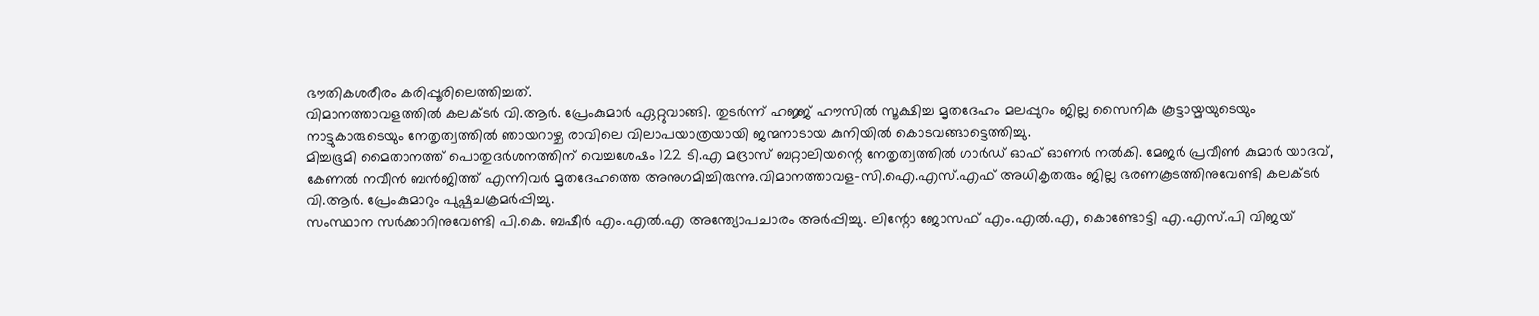ഭൗതികശരീരം കരിപ്പൂരിലെത്തിച്ചത്.
വിമാനത്താവളത്തിൽ കലക്ടർ വി.ആർ. പ്രേംകുമാർ ഏറ്റുവാങ്ങി. തുടർന്ന് ഹജ്ജ് ഹൗസിൽ സൂക്ഷിച്ച മൃതദേഹം മലപ്പുറം ജില്ല സൈനിക കൂട്ടായ്മയുടെയും നാട്ടുകാരുടെയും നേതൃത്വത്തിൽ ഞായറാഴ്ച രാവിലെ വിലാപയാത്രയായി ജന്മനാടായ കുനിയിൽ കൊടവങ്ങാട്ടെത്തിച്ചു.
മിച്ചഭൂമി മൈതാനത്ത് പൊതുദർശനത്തിന് വെച്ചശേഷം 122 ടി.എ മദ്രാസ് ബറ്റാലിയന്റെ നേതൃത്വത്തിൽ ഗാർഡ് ഓഫ് ഓണർ നൽകി. മേജർ പ്രവീൺ കുമാർ യാദവ്, കേണൽ നവീൻ ബൻജിത്ത് എന്നിവർ മൃതദേഹത്തെ അനുഗമിച്ചിരുന്നു.വിമാനത്താവള-സി.ഐ.എസ്.എഫ് അധികൃതരും ജില്ല ഭരണകൂടത്തിനുവേണ്ടി കലക്ടർ വി.ആർ. പ്രേംകുമാറും പുഷ്പചക്രമർപ്പിച്ചു.
സംസ്ഥാന സർക്കാറിനുവേണ്ടി പി.കെ. ബഷീർ എം.എൽ.എ അന്ത്യോപചാരം അർപ്പിച്ചു. ലിന്റോ ജോസഫ് എം.എൽ.എ, കൊണ്ടോട്ടി എ.എസ്.പി വിജയ്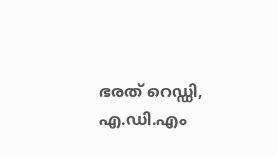ഭരത് റെഡ്ഡി, എ.ഡി.എം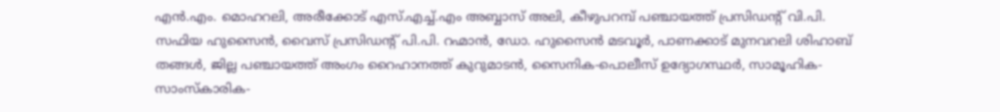എൻ.എം. മൊഹറലി, അരീക്കോട് എസ്.എച്ച്.എം അബ്ബാസ് അലി, കീഴുപറമ്പ് പഞ്ചായത്ത് പ്രസിഡന്റ് വി.പി. സഫിയ ഹുസൈൻ, വൈസ് പ്രസിഡന്റ് പി.പി. റഹ്മാൻ, ഡോ. ഹുസൈൻ മടവൂർ, പാണക്കാട് മുനവറലി ശിഹാബ് തങ്ങൾ, ജില്ല പഞ്ചായത്ത് അംഗം റൈഹാനത്ത് കുറുമാടൻ, സൈനിക-പൊലീസ് ഉദ്യോഗസ്ഥർ, സാമൂഹിക-സാംസ്കാരിക-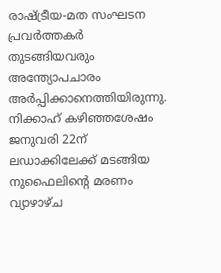രാഷ്ട്രീയ-മത സംഘടന പ്രവർത്തകർ തുടങ്ങിയവരും അന്ത്യോപചാരം അർപ്പിക്കാനെത്തിയിരുന്നു.
നിക്കാഹ് കഴിഞ്ഞശേഷം ജനുവരി 22ന് ലഡാക്കിലേക്ക് മടങ്ങിയ നുഫൈലിന്റെ മരണം വ്യാഴാഴ്ച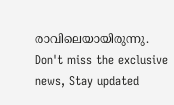രാവിലെയായിരുന്നു.
Don't miss the exclusive news, Stay updated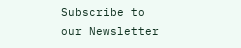Subscribe to our Newsletter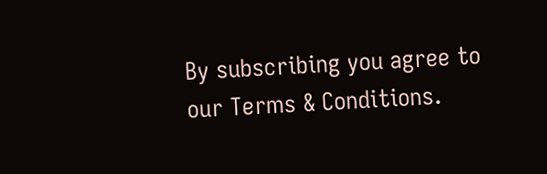By subscribing you agree to our Terms & Conditions.